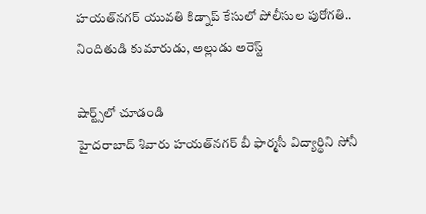హయత్‌నగర్ యువతి కిడ్నాప్ కేసులో పోలీసుల పురోగతి.. నిందితుడి కుమారుడు, అల్లుడు అరెస్ట్

షార్ట్స్‌లో చూడండి
హైదరాబాద్ శివారు హయత్‌నగర్ బీ ఫార్మసీ విద్యార్థిని సోనీ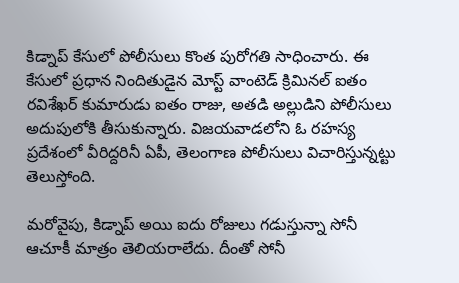కిడ్నాప్ కేసులో పోలీసులు కొంత పురోగతి సాధించారు. ఈ కేసులో ప్రధాన నిందితుడైన మోస్ట్ వాంటెడ్ క్రిమినల్ ఐతం రవిశేఖర్ కుమారుడు ఐతం రాజు, అతడి అల్లుడిని పోలీసులు అదుపులోకి తీసుకున్నారు. విజయవాడలోని ఓ రహస్య ప్రదేశంలో వీరిద్దరినీ ఏపీ, తెలంగాణ పోలీసులు విచారిస్తున్నట్టు తెలుస్తోంది.

మరోవైపు, కిడ్నాప్ అయి ఐదు రోజులు గడుస్తున్నా సోనీ ఆచూకీ మాత్రం తెలియరాలేదు. దీంతో సోనీ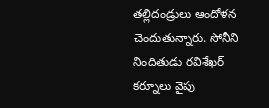తల్లిదండ్రులు ఆందోళన చెందుతున్నారు. సోనీని నిందితుడు రవిశేఖర్ కర్నూలు వైపు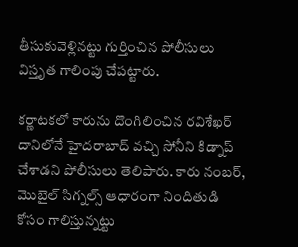తీసుకువెళ్లినట్టు గుర్తించిన పోలీసులు విస్తృత గాలింపు చేపట్టారు.

కర్ణాటకలో కారును దొంగిలించిన రవిశేఖర్ దానిలోనే హైదరాబాద్ వచ్చి సోనీని కిడ్నాప్‌ చేశాడని పోలీసులు తెలిపారు. కారు నంబర్, మొబైల్ సిగ్నల్స్ ఆధారంగా నిందితుడి కోసం గాలిస్తున్నట్టు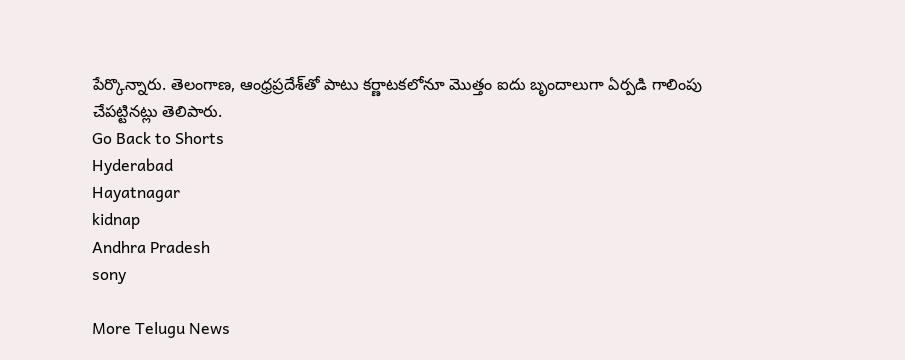పేర్కొన్నారు. తెలంగాణ, ఆంధ్రప్రదేశ్‌తో పాటు కర్ణాటకలోనూ మొత్తం ఐదు బృందాలుగా ఏర్పడి గాలింపు చేపట్టినట్లు తెలిపారు.
Go Back to Shorts
Hyderabad
Hayatnagar
kidnap
Andhra Pradesh
sony

More Telugu News